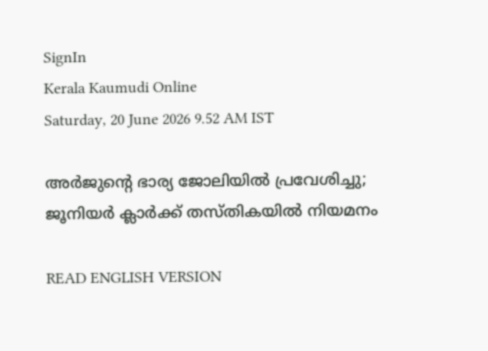SignIn
Kerala Kaumudi Online
Saturday, 20 June 2026 9.52 AM IST

അർജുന്റെ ഭാര്യ ജോലിയിൽ പ്രവേശിച്ചു; ജൂനിയർ ക്ലാർക്ക് തസ്‌തികയിൽ നിയമനം

READ ENGLISH VERSION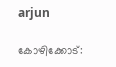arjun

കോഴിക്കോട്: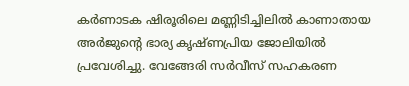കർണാടക ഷിരൂരിലെ മണ്ണിടിച്ചിലിൽ കാണാതായ അർജുന്റെ ഭാര്യ കൃഷ്‌ണപ്രിയ ജോലിയിൽ പ്രവേശിച്ചു. വേങ്ങേരി സർവീസ് സഹകരണ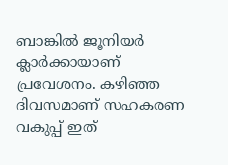ബാങ്കിൽ ജൂനിയർ ക്ലാർക്കായാണ് പ്രവേശനം. കഴിഞ്ഞ ദിവസമാണ് സഹകരണ വകുപ്പ് ഇത്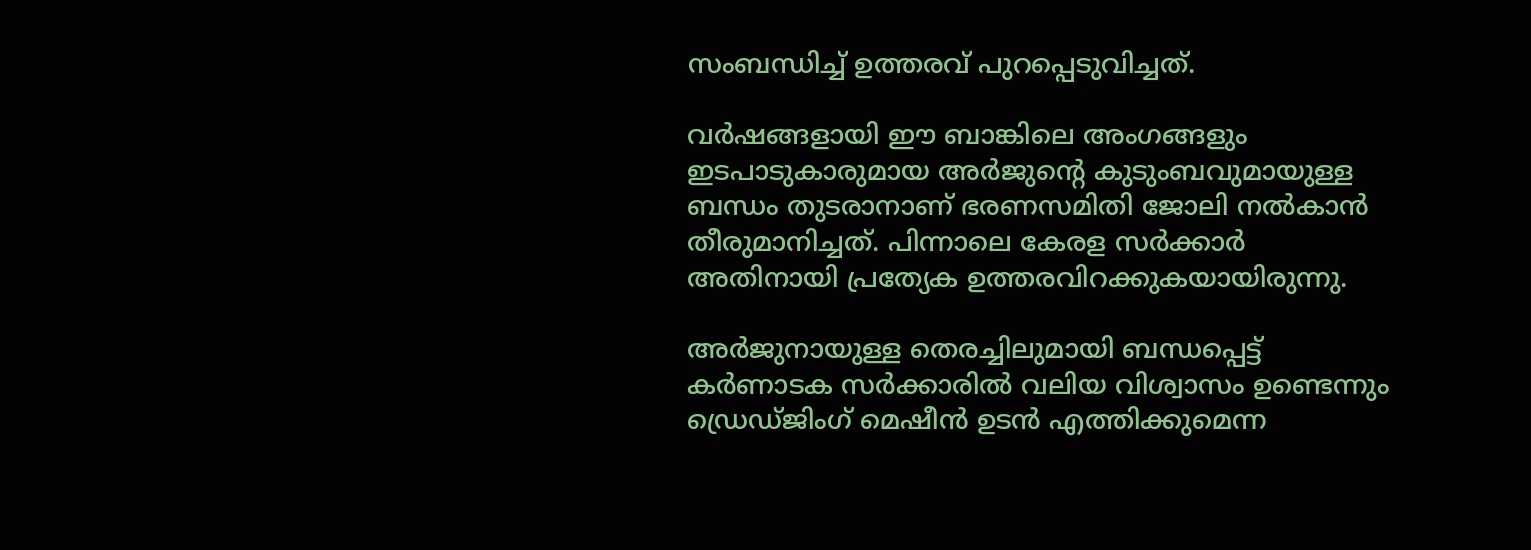സംബന്ധിച്ച് ഉത്തരവ് പുറപ്പെടുവിച്ചത്.

വർഷങ്ങളായി ഈ ബാങ്കിലെ അംഗങ്ങളും ഇടപാടുകാരുമായ അർജുന്റെ കുടുംബവുമായുള്ള ബന്ധം തുടരാനാണ് ഭരണസമിതി ജോലി നൽകാൻ തീരുമാനിച്ചത്. പിന്നാലെ കേരള സർക്കാർ അതിനായി പ്രത്യേക ഉത്തരവിറക്കുകയായിരുന്നു.

അർജുനായുള്ള തെരച്ചിലുമായി ബന്ധപ്പെട്ട് കർണാടക സർക്കാരിൽ വലിയ വിശ്വാസം ഉണ്ടെന്നും ഡ്രെഡ്ജിംഗ് മെഷീൻ ഉടൻ എത്തിക്കുമെന്ന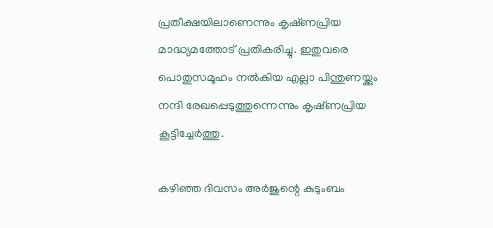പ്രതീക്ഷയിലാണെന്നും കൃഷ്‌ണപ്രിയ മാദ്ധ്യമത്തോട് പ്രതികരിച്ചു. ഇതുവരെ പൊതുസമൂഹം നൽകിയ എല്ലാ പിന്തുണയ്ക്കും നന്ദി രേഖപ്പെടുത്തുന്നെന്നും കൃഷ്‌ണപ്രിയ കൂട്ടിച്ചേർത്തു.

കഴിഞ്ഞ ദിവസം അർജുന്റെ കുടുംബം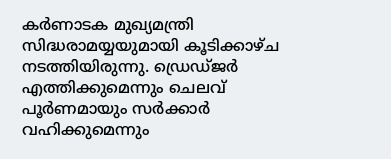കർണാടക മുഖ്യമന്ത്രി സിദ്ധരാമയ്യയുമായി കൂടിക്കാഴ്ച നടത്തിയിരുന്നു. ഡ്രെഡ്ജർ എത്തിക്കുമെന്നും ചെലവ് പൂർണമായും സർക്കാർ വഹിക്കുമെന്നും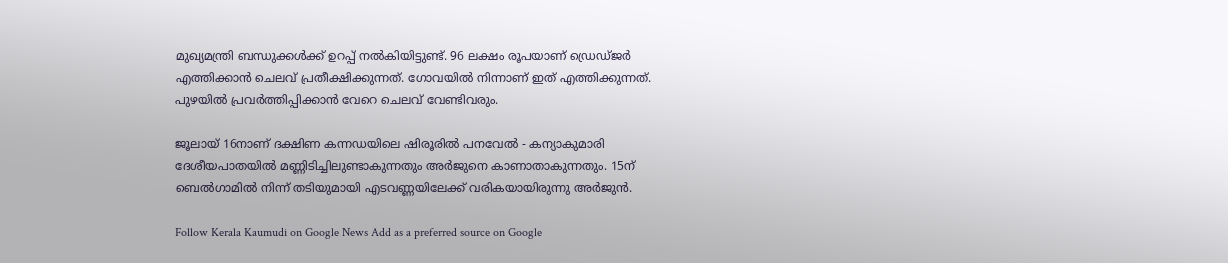മുഖ്യമന്ത്രി ബന്ധുക്കൾക്ക് ഉറപ്പ് നൽകിയിട്ടുണ്ട്. 96 ലക്ഷം രൂപയാണ് ഡ്രെഡ്ജർ എത്തിക്കാൻ ചെലവ് പ്രതീക്ഷിക്കുന്നത്. ഗോവയിൽ നിന്നാണ് ഇത് എത്തിക്കുന്നത്. പുഴയിൽ പ്രവർത്തിപ്പിക്കാൻ വേറെ ചെലവ് വേണ്ടിവരും.

ജൂലായ് 16നാണ് ദക്ഷിണ കന്നഡയിലെ ഷിരൂരിൽ പനവേൽ - കന്യാകുമാരി ദേശീയപാതയിൽ മണ്ണിടിച്ചിലുണ്ടാകുന്നതും അർജുനെ കാണാതാകുന്നതും. 15ന് ബെൽഗാമിൽ നിന്ന് തടിയുമായി എടവണ്ണയിലേക്ക് വരികയായിരുന്നു അർജുൻ.

Follow Kerala Kaumudi on Google News Add as a preferred source on Google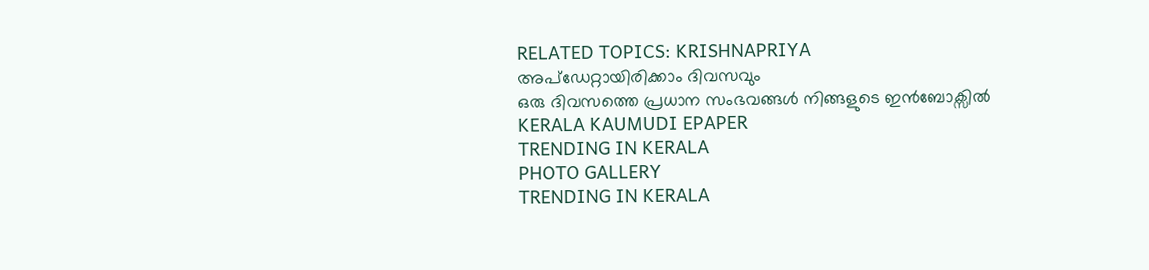RELATED TOPICS: KRISHNAPRIYA
അപ്ഡേറ്റായിരിക്കാം ദിവസവും
ഒരു ദിവസത്തെ പ്രധാന സംഭവങ്ങൾ നിങ്ങളുടെ ഇൻബോക്സിൽ
KERALA KAUMUDI EPAPER
TRENDING IN KERALA
PHOTO GALLERY
TRENDING IN KERALA